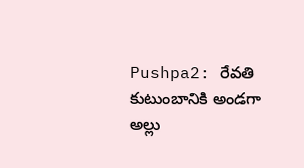Pushpa2: రేవతి కుటుంబానికి అండగా అల్లు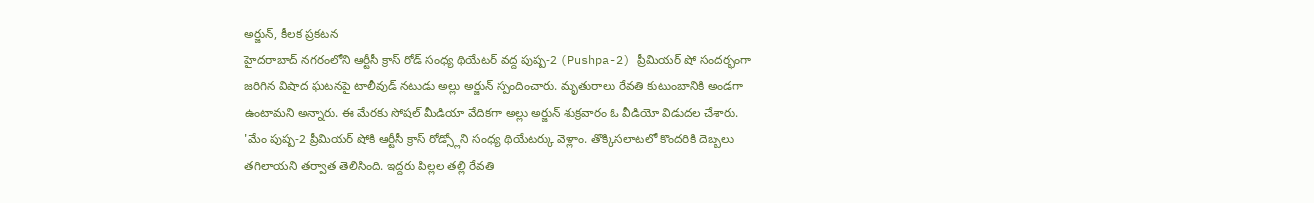అర్జున్, కీలక ప్రకటన
హైదరాబాద్ నగరంలోని ఆర్టీసీ క్రాస్ రోడ్ సంధ్య థియేటర్ వద్ద పుష్ప-2 (Pushpa-2) ప్రీమియర్ షో సందర్భంగా జరిగిన విషాద ఘటనపై టాలీవుడ్ నటుడు అల్లు అర్జున్ స్పందించారు. మృతురాలు రేవతి కుటుంబానికి అండగా ఉంటామని అన్నారు. ఈ మేరకు సోషల్ మీడియా వేదికగా అల్లు అర్జున్ శుక్రవారం ఓ వీడియో విడుదల చేశారు.
'మేం పుష్ప-2 ప్రీమియర్ షోకి ఆర్టీసీ క్రాస్ రోడ్స్లోని సంధ్య థియేటర్కు వెళ్లాం. తొక్కిసలాటలో కొందరికి దెబ్బలు తగిలాయని తర్వాత తెలిసింది. ఇద్దరు పిల్లల తల్లి రేవతి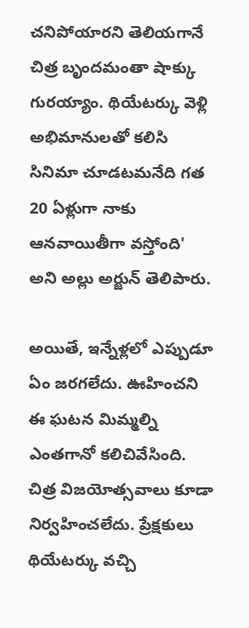చనిపోయారని తెలియగానే చిత్ర బృందమంతా షాక్కు గురయ్యాం. థియేటర్కు వెళ్లి అభిమానులతో కలిసి సినిమా చూడటమనేది గత 20 ఏళ్లుగా నాకు ఆనవాయితీగా వస్తోంది' అని అల్లు అర్జున్ తెలిపారు.

అయితే, ఇన్నేళ్లలో ఎప్పుడూ ఏం జరగలేదు. ఊహించని ఈ ఘటన మిమ్మల్ని ఎంతగానో కలిచివేసింది. చిత్ర విజయోత్సవాలు కూడా నిర్వహించలేదు. ప్రేక్షకులు థియేటర్కు వచ్చి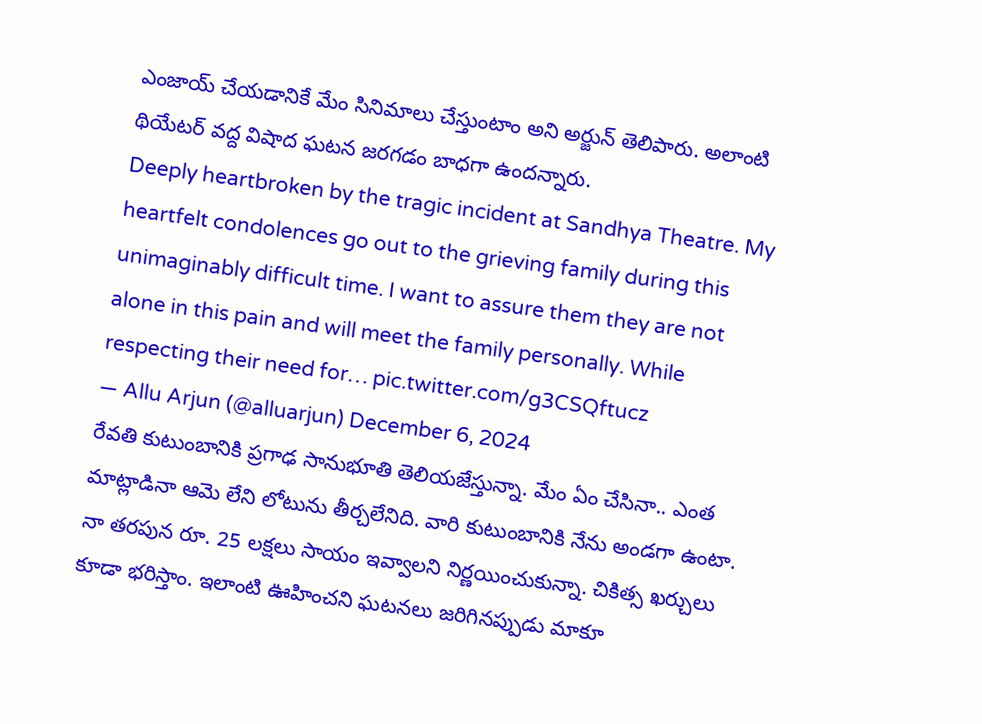ఎంజాయ్ చేయడానికే మేం సినిమాలు చేస్తుంటాం అని అర్జున్ తెలిపారు. అలాంటి థియేటర్ వద్ద విషాద ఘటన జరగడం బాధగా ఉందన్నారు.
Deeply heartbroken by the tragic incident at Sandhya Theatre. My heartfelt condolences go out to the grieving family during this unimaginably difficult time. I want to assure them they are not alone in this pain and will meet the family personally. While respecting their need for… pic.twitter.com/g3CSQftucz
— Allu Arjun (@alluarjun) December 6, 2024
రేవతి కుటుంబానికి ప్రగాఢ సానుభూతి తెలియజేస్తున్నా. మేం ఏం చేసినా.. ఎంత మాట్లాడినా ఆమె లేని లోటును తీర్చలేనిది. వారి కుటుంబానికి నేను అండగా ఉంటా. నా తరపున రూ. 25 లక్షలు సాయం ఇవ్వాలని నిర్ణయించుకున్నా. చికిత్స ఖర్చులు కూడా భరిస్తాం. ఇలాంటి ఊహించని ఘటనలు జరిగినప్పుడు మాకూ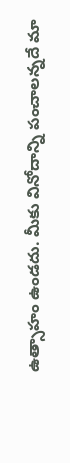ఉత్సాహం ఉండదు. మీకు వినోదాన్ని పంచాలన్నదే మా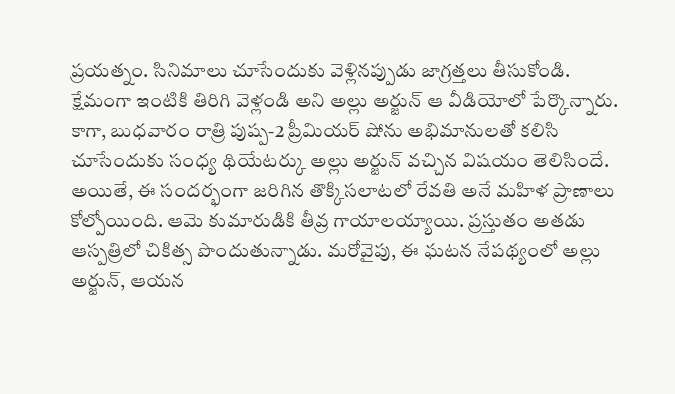ప్రయత్నం. సినిమాలు చూసేందుకు వెళ్లినప్పుడు జాగ్రత్తలు తీసుకోండి. క్షేమంగా ఇంటికి తిరిగి వెళ్లండి అని అల్లు అర్జున్ ఆ వీడియోలో పేర్కొన్నారు.
కాగా, బుధవారం రాత్రి పుష్ప-2 ప్రీమియర్ షోను అభిమానులతో కలిసి చూసేందుకు సంధ్య థియేటర్కు అల్లు అర్జున్ వచ్చిన విషయం తెలిసిందే. అయితే, ఈ సందర్భంగా జరిగిన తొక్కిసలాటలో రేవతి అనే మహిళ ప్రాణాలు కోల్పోయింది. ఆమె కుమారుడికి తీవ్ర గాయాలయ్యాయి. ప్రస్తుతం అతడు ఆస్పత్రిలో చికిత్స పొందుతున్నాడు. మరోవైపు, ఈ ఘటన నేపథ్యంలో అల్లు అర్జున్, ఆయన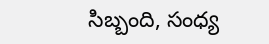సిబ్బంది, సంధ్య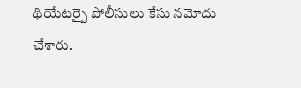థియేటర్పై పోలీసులు కేసు నమోదు చేశారు.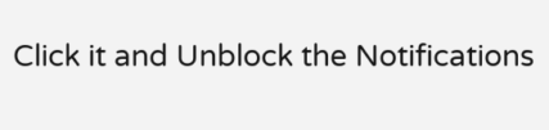Click it and Unblock the Notifications